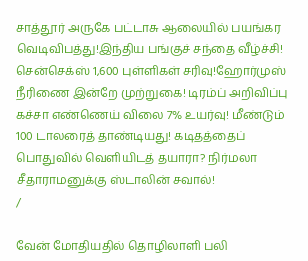சாத்தூர் அருகே பட்டாசு ஆலையில் பயங்கர வெடிவிபத்து!இந்திய பங்குச் சந்தை வீழ்ச்சி! சென்செக்ஸ் 1,600 புள்ளிகள் சரிவு!ஹோர்முஸ் நீரிணை இன்றே முற்றுகை! டிரம்ப் அறிவிப்பு கச்சா எண்ணெய் விலை 7% உயர்வு! மீண்டும் 100 டாலரைத் தாண்டியது! கடிதத்தைப் பொதுவில் வெளியிடத் தயாரா? நிர்மலா சீதாராமனுக்கு ஸ்டாலின் சவால்!
/

வேன் மோதியதில் தொழிலாளி பலி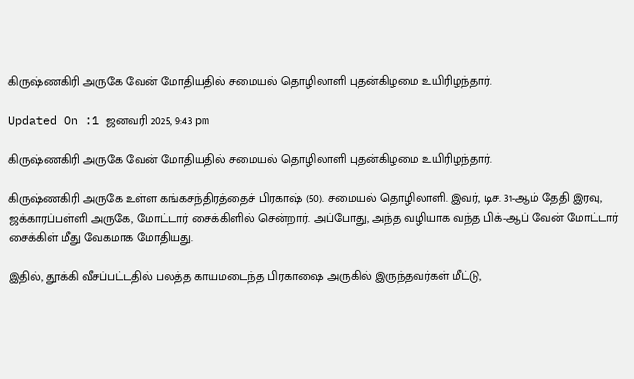கிருஷ்ணகிரி அருகே வேன் மோதியதில் சமையல் தொழிலாளி புதன்கிழமை உயிரிழந்தார்.

Updated On :1 ஜனவரி 2025, 9:43 pm

கிருஷ்ணகிரி அருகே வேன் மோதியதில் சமையல் தொழிலாளி புதன்கிழமை உயிரிழந்தார்.

கிருஷ்ணகிரி அருகே உள்ள கங்கசந்திரத்தைச் பிரகாஷ் (50). சமையல் தொழிலாளி. இவர், டிச. 31-ஆம் தேதி இரவு, ஜக்காரப்பள்ளி அருகே, மோட்டார் சைக்கிளில் சென்றார். அப்போது, அந்த வழியாக வந்த பிக்-ஆப் வேன் மோட்டார் சைக்கிள் மீது வேகமாக மோதியது.

இதில், தூக்கி வீசப்பட்டதில் பலத்த காயமடைந்த பிரகாஷை அருகில் இருந்தவர்கள் மீட்டு,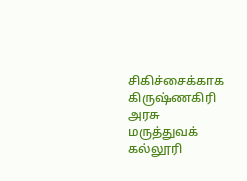சிகிச்சைக்காக கிருஷ்ணகிரி அரசு மருத்துவக் கல்லூரி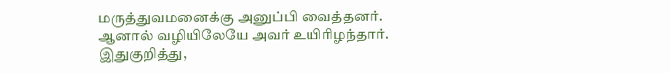மருத்துவமனைக்கு அனுப்பி வைத்தனர். ஆனால் வழியிலேயே அவர் உயிரிழந்தார். இதுகுறித்து,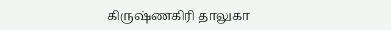கிருஷ்ணகிரி தாலுகா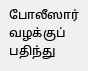போலீஸார் வழக்குப் பதிந்து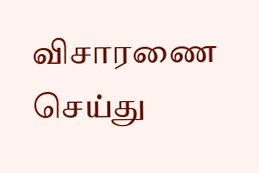விசாரணை செய்து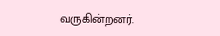வருகின்றனர்.